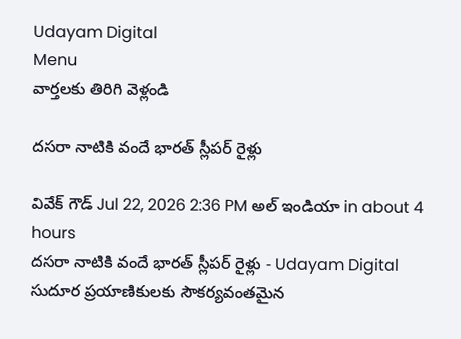Udayam Digital
Menu
వార్తలకు తిరిగి వెళ్లండి

దసరా నాటికి వందే భారత్ స్లీపర్ రైళ్లు

వివేక్ గౌడ్ Jul 22, 2026 2:36 PM అల్ ఇండియా in about 4 hours
దసరా నాటికి వందే భారత్ స్లీపర్ రైళ్లు - Udayam Digital
సుదూర ప్రయాణికులకు సౌకర్యవంతమైన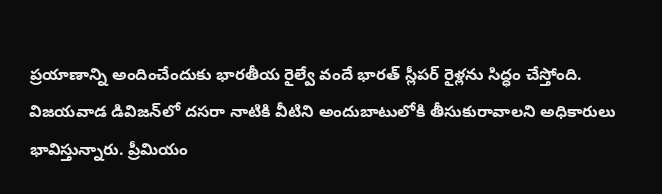ప్రయాణాన్ని అందించేందుకు భారతీయ రైల్వే వందే భారత్ స్లీపర్ రైళ్లను సిద్ధం చేస్తోంది. విజయవాడ డివిజన్‌లో దసరా నాటికి వీటిని అందుబాటులోకి తీసుకురావాలని అధికారులు భావిస్తున్నారు. ప్రీమియం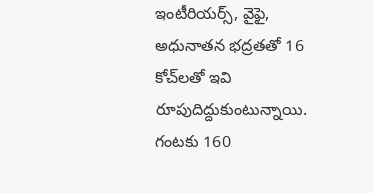ఇంటీరియర్స్, వైఫై, అధునాతన భద్రతతో 16 కోచ్‌లతో ఇవి రూపుదిద్దుకుంటున్నాయి. గంటకు 160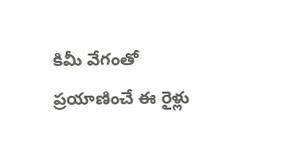కిమీ వేగంతో ప్రయాణించే ఈ రైళ్లు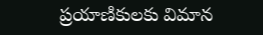ప్రయాణికులకు విమాన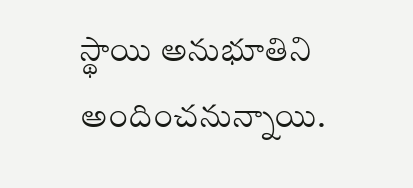స్థాయి అనుభూతిని అందించనున్నాయి.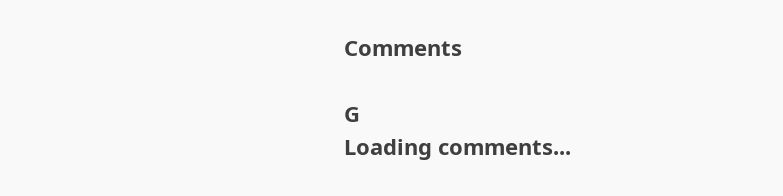Comments

G
Loading comments...